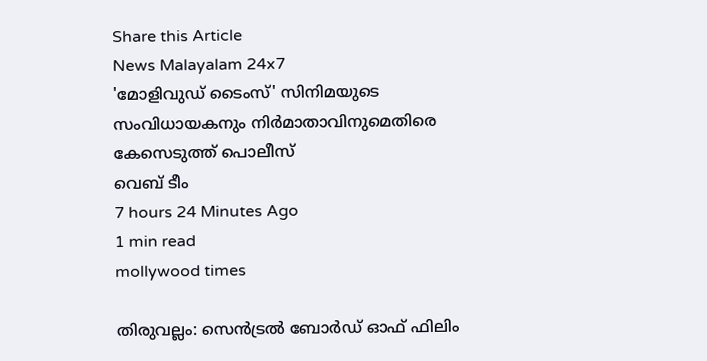Share this Article
News Malayalam 24x7
'മോളിവുഡ് ടൈംസ്' സിനിമയുടെ സംവിധായകനും നിർമാതാവിനുമെതിരെ കേസെടുത്ത് പൊലീസ്
വെബ് ടീം
7 hours 24 Minutes Ago
1 min read
mollywood times

തിരുവല്ലം: സെൻട്രൽ ബോർഡ് ഓഫ് ഫിലിം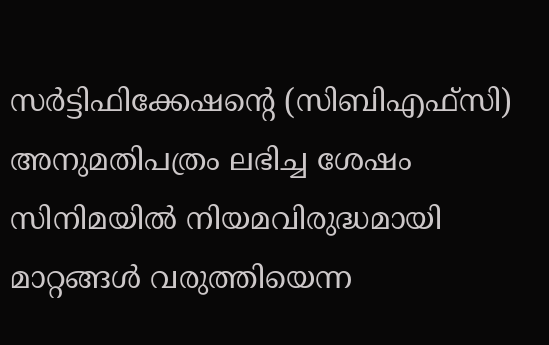സർട്ടിഫിക്കേഷന്റെ (സിബിഎഫ്‌സി) അനുമതിപത്രം ലഭിച്ച ശേഷം സിനിമയിൽ നിയമവിരുദ്ധമായി മാറ്റങ്ങൾ വരുത്തിയെന്ന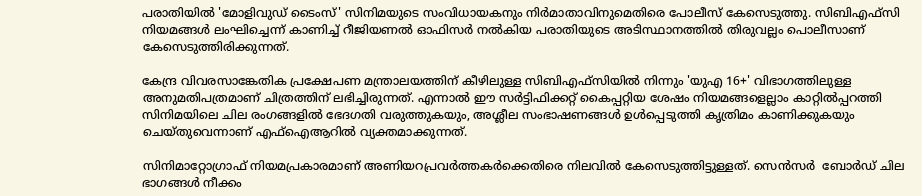പരാതിയിൽ 'മോളിവുഡ് ടൈംസ്' സിനിമയുടെ സംവിധായകനും നിർമാതാവിനുമെതിരെ പോലീസ് കേസെടുത്തു. സിബിഎഫ്‌സി നിയമങ്ങൾ ലംഘിച്ചെന്ന് കാണിച്ച് റീജിയണൽ ഓഫിസർ നൽകിയ പരാതിയുടെ അടിസ്ഥാനത്തിൽ തിരുവല്ലം പൊലീസാണ് കേസെടുത്തിരിക്കുന്നത്.

കേന്ദ്ര വിവരസാങ്കേതിക പ്രക്ഷേപണ മന്ത്രാലയത്തിന് കീഴിലുള്ള സിബിഎഫ്‌സിയിൽ നിന്നും 'യുഎ 16+' വിഭാഗത്തിലുള്ള അനുമതിപത്രമാണ് ചിത്രത്തിന് ലഭിച്ചിരുന്നത്. എന്നാൽ ഈ സർട്ടിഫിക്കറ്റ് കൈപ്പറ്റിയ ശേഷം നിയമങ്ങളെല്ലാം കാറ്റിൽപ്പറത്തി സിനിമയിലെ ചില രംഗങ്ങളിൽ ഭേദഗതി വരുത്തുകയും, അശ്ലീല സംഭാഷണങ്ങൾ ഉൾപ്പെടുത്തി കൃത്രിമം കാണിക്കുകയും ചെയ്തുവെന്നാണ് എഫ്‌ഐആറിൽ വ്യക്തമാക്കുന്നത്.

സിനിമാറ്റോഗ്രാഫ് നിയമപ്രകാരമാണ് അണിയറപ്രവർത്തകർക്കെതിരെ നിലവിൽ കേസെടുത്തിട്ടുള്ളത്. സെൻസർ  ബോർഡ് ചില ഭാഗങ്ങള്‍ നീക്കം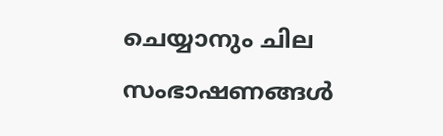ചെയ്യാനും ചില സംഭാഷണങ്ങള്‍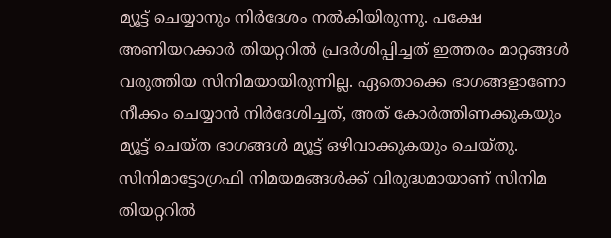മ്യൂട്ട് ചെയ്യാനും നിർദേശം നൽകിയിരുന്നു. പക്ഷേ അണിയറക്കാര്‍ തിയറ്ററില്‍ പ്രദര്‍ശിപ്പിച്ചത് ഇത്തരം മാറ്റങ്ങള്‍ വരുത്തിയ സിനിമയായിരുന്നില്ല. ഏതൊക്കെ ഭാഗങ്ങളാണോ നീക്കം ചെയ്യാന്‍ നിർദേശിച്ചത്, അത് കോര്‍ത്തിണക്കുകയും മ്യൂട്ട് ചെയ്ത ഭാഗങ്ങള്‍ മ്യൂട്ട് ഒഴിവാക്കുകയും ചെയ്തു. സിനിമാട്ടോഗ്രഫി നിമയമങ്ങള്‍ക്ക് വിരുദ്ധമായാണ് സിനിമ തിയറ്ററില്‍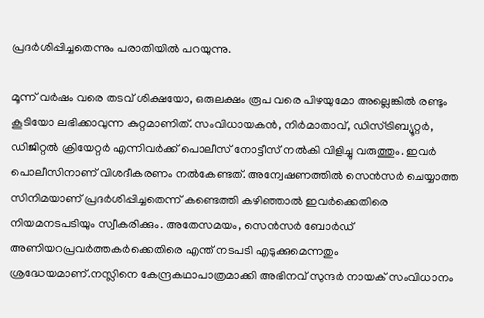പ്രദര്‍ശിപ്പിച്ചതെന്നും പരാതിയില്‍ പറയുന്നു.

മൂന്ന് വര്‍ഷം വരെ തടവ് ശിക്ഷയോ, ഒരുലക്ഷം രൂപ വരെ പിഴയുമോ അല്ലെങ്കില്‍ രണ്ടും കൂടിയോ ലഭിക്കാവുന്ന കുറ്റമാണിത്. സംവിധായകൻ, നിർമാതാവ്, ഡിസ്ട്രിബ്യൂറ്റർ, ഡിജിറ്റല്‍ ക്രിയേറ്റര്‍ എന്നിവർക്ക് പൊലീസ് നോട്ടീസ് നല്‍കി വിളിച്ചു വരുത്തും. ഇവര്‍ പൊലീസിനാണ് വിശദീകരണം നല്‍കേണ്ടത്. അന്വേഷണത്തില്‍ സെന്‍സര്‍ ചെയ്യാത്ത സിനിമയാണ് പ്രദര്‍ശിപ്പിച്ചതെന്ന് കണ്ടെത്തി കഴിഞ്ഞാല്‍ ഇവര്‍ക്കെതിരെ നിയമനടപടിയും സ്വീകരിക്കും. അതേസമയം, സെന്‍സര്‍ ബോര്‍ഡ് അണിയറപ്രവര്‍ത്തകര്‍ക്കെതിരെ എന്ത് നടപടി എടുക്കുമെന്നതും ശ്രദ്ധേയമാണ്.നസ്ലിനെ കേന്ദ്രകഥാപാത്രമാക്കി അഭിനവ് സുന്ദർ നായക് സംവിധാനം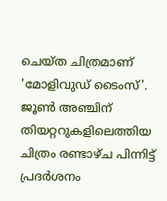ചെയ്ത ചിത്രമാണ് 'മോളിവുഡ് ടൈംസ്'. ജൂൺ അഞ്ചിന് തിയറ്ററുകളിലെത്തിയ ചിത്രം രണ്ടാഴ്ച പിന്നിട്ട് പ്രദർശനം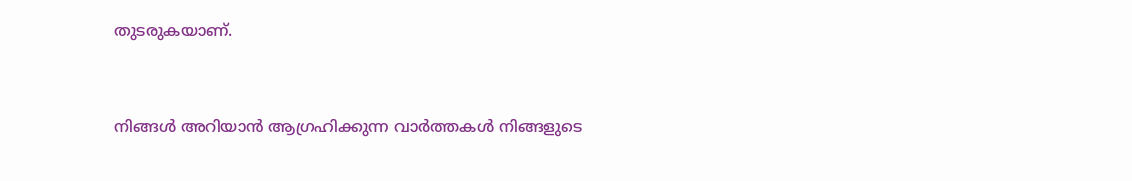തുടരുകയാണ്.


നിങ്ങൾ അറിയാൻ ആഗ്രഹിക്കുന്ന വാർത്തകൾ നിങ്ങളുടെ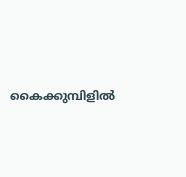കൈക്കുമ്പിളിൽ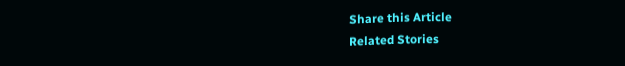Share this Article
Related Stories